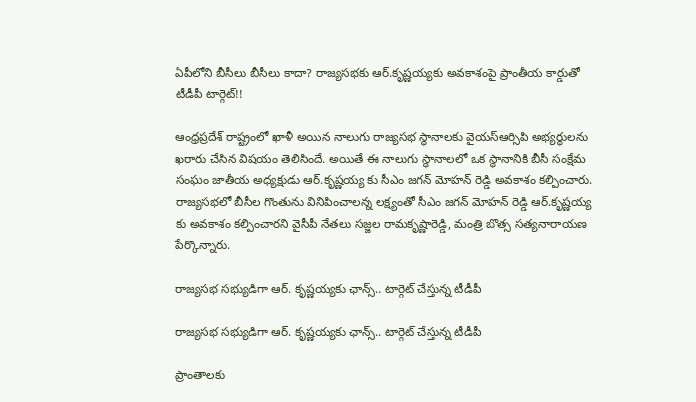ఏపీలోని బీసీలు బీసీలు కాదా? రాజ్యసభకు ఆర్.కృష్ణయ్యకు అవకాశంపై ప్రాంతీయ కార్డుతో టీడీపీ టార్గెట్!!

ఆంధ్రప్రదేశ్ రాష్ట్రంలో ఖాళీ అయిన నాలుగు రాజ్యసభ స్థానాలకు వైయస్ఆర్సిపి అభ్యర్థులను ఖరారు చేసిన విషయం తెలిసిందే. అయితే ఈ నాలుగు స్థానాలలో ఒక స్థానానికి బీసీ సంక్షేమ సంఘం జాతీయ అధ్యక్షుడు ఆర్.కృష్ణయ్య కు సీఎం జగన్ మోహన్ రెడ్డి అవకాశం కల్పించారు. రాజ్యసభలో బీసీల గొంతును వినిపించాలన్న లక్ష్యంతో సీఎం జగన్ మోహన్ రెడ్డి ఆర్.కృష్ణయ్య కు అవకాశం కల్పించారని వైసీపీ నేతలు సజ్జల రామకృష్ణారెడ్డి, మంత్రి బొత్స సత్యనారాయణ పేర్కొన్నారు.

రాజ్యసభ సభ్యుడిగా ఆర్. కృష్ణయ్యకు ఛాన్స్.. టార్గెట్ చేస్తున్న టీడీపీ

రాజ్యసభ సభ్యుడిగా ఆర్. కృష్ణయ్యకు ఛాన్స్.. టార్గెట్ చేస్తున్న టీడీపీ

ప్రాంతాలకు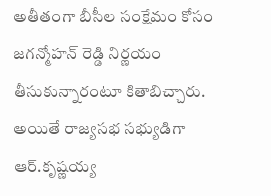అతీతంగా బీసీల సంక్షేమం కోసం జగన్మోహన్ రెడ్డి నిర్ణయం తీసుకున్నారంటూ కితాబిచ్చారు. అయితే రాజ్యసభ సభ్యుడిగా ఆర్.కృష్ణయ్య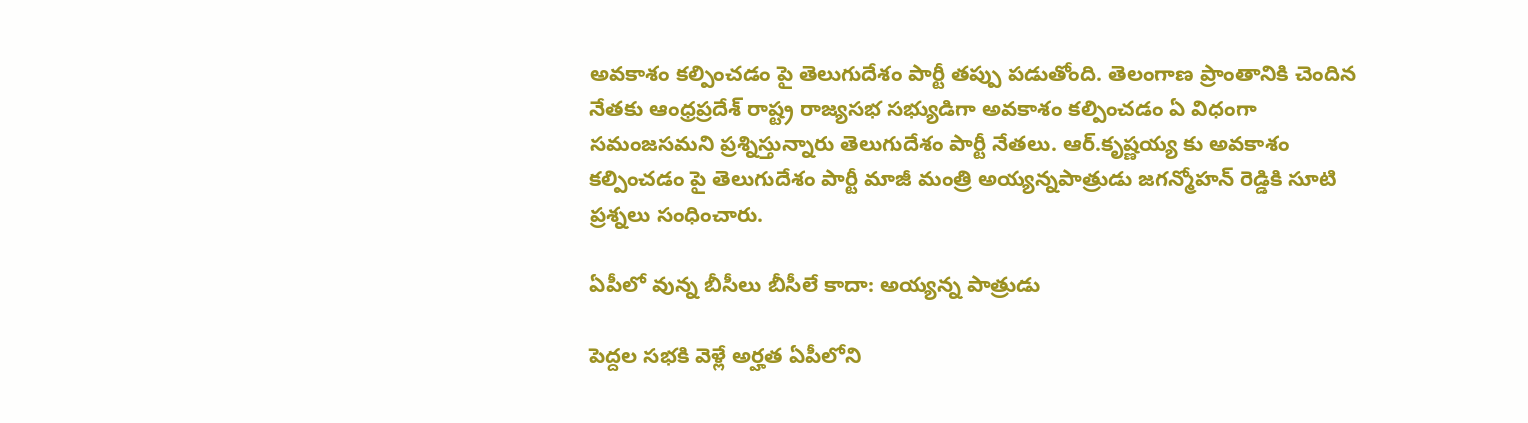అవకాశం కల్పించడం పై తెలుగుదేశం పార్టీ తప్పు పడుతోంది. తెలంగాణ ప్రాంతానికి చెందిన నేతకు ఆంధ్రప్రదేశ్ రాష్ట్ర రాజ్యసభ సభ్యుడిగా అవకాశం కల్పించడం ఏ విధంగా సమంజసమని ప్రశ్నిస్తున్నారు తెలుగుదేశం పార్టీ నేతలు. ఆర్.కృష్ణయ్య కు అవకాశం కల్పించడం పై తెలుగుదేశం పార్టీ మాజీ మంత్రి అయ్యన్నపాత్రుడు జగన్మోహన్ రెడ్డికి సూటి ప్రశ్నలు సంధించారు.

ఏపీలో వున్న బీసీలు బీసీలే కాదా: అయ్యన్న పాత్రుడు

పెద్ద‌ల స‌భ‌కి వెళ్లే అర్హత ఏపీలోని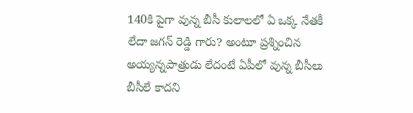140కి పైగా వున్న బీసీ కులాల‌లో ఏ ఒక్క నేత‌కీ లేదా జగన్ రెడ్డి గారు? అంటూ ప్రశ్నించిన అయ్యన్నపాత్రుడు లేదంటే ఏపీలో వున్న బీసీలు బీసీలే కాద‌ని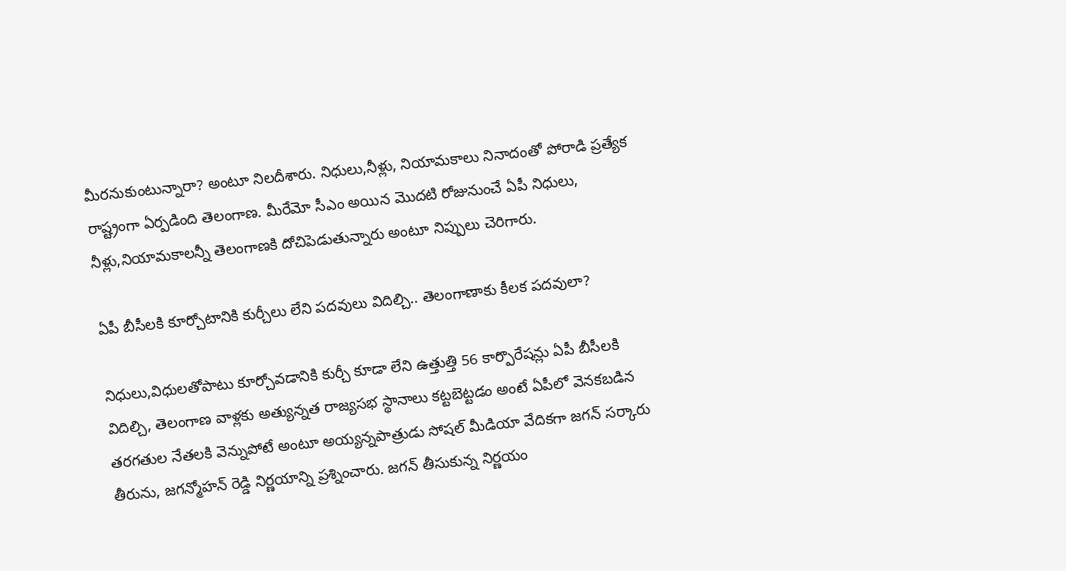మీర‌నుకుంటున్నారా? అంటూ నిలదీశారు. నిధులు,నీళ్లు, నియామకాలు నినాదంతో పోరాడి ప్రత్యేక రాష్ట్రంగా ఏర్పడింది తెలంగాణ. మీరేమో సీఎం అయిన మొద‌టి రోజునుంచే ఏపీ నిధులు, నీళ్లు,నియామ‌కాల‌న్నీ తెలంగాణ‌కి దోచిపెడుతున్నారు అంటూ నిప్పులు చెరిగారు.

ఏపీ బీసీల‌కి కూర్చోటానికి కుర్చీలు లేని పదవులు విదిల్చి.. తెలంగాణాకు కీలక పదవులా?

నిధులు,విధుల‌తోపాటు కూర్చోవ‌డానికి కుర్చీ కూడా లేని ఉత్తుత్తి 56 కార్పొరేష‌న్లు ఏపీ బీసీల‌కి విదిల్చి, తెలంగాణ వాళ్లకు అత్యున్న‌త రాజ్య‌స‌భ స్థానాలు కట్టబెట్టడం అంటే ఏపీలో వెన‌క‌బ‌డిన త‌ర‌గ‌తుల నేత‌ల‌కి వెన్నుపోటే అంటూ అయ్యన్నపాత్రుడు సోషల్ మీడియా వేదికగా జగన్ సర్కారు తీరును, జగన్మోహన్ రెడ్డి నిర్ణయాన్ని ప్రశ్నించారు. జగన్ తీసుకున్న నిర్ణయం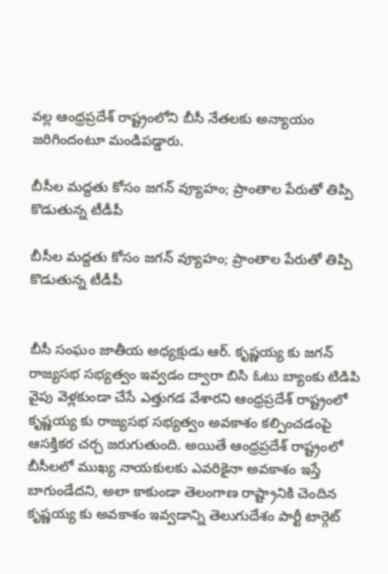వల్ల ఆంధ్రప్రదేశ్ రాష్ట్రంలోని బీసీ నేతలకు అన్యాయం జరిగిందంటూ మండిపడ్డారు.

బీసీల మద్దతు కోసం జగన్ వ్యూహం; ప్రాంతాల పేరుతో తిప్పి కొడుతున్న టీడీపీ

బీసీల మద్దతు కోసం జగన్ వ్యూహం; ప్రాంతాల పేరుతో తిప్పి కొడుతున్న టీడీపీ


బీసీ సంఘం జాతీయ అధ్యక్షుడు ఆర్. కృష్ణయ్య కు జగన్ రాజ్యసభ సభ్యత్వం ఇవ్వడం ద్వారా బిసి ఓటు బ్యాంకు టిడిపి వైపు వెళ్లకుండా చేసే ఎత్తుగడ వేశారని ఆంధ్రప్రదేశ్ రాష్ట్రంలో కృష్ణయ్య కు రాజ్యసభ సభ్యత్వం అవకాశం కల్పించడంపై ఆసక్తికర చర్చ జరుగుతుంది. అయితే ఆంధ్రప్రదేశ్ రాష్ట్రంలో బీసీలలో ముఖ్య నాయకులకు ఎవరికైనా అవకాశం ఇస్తే బాగుండేదని, అలా కాకుండా తెలంగాణ రాష్ట్రానికి చెందిన కృష్ణయ్య కు అవకాశం ఇవ్వడాన్ని తెలుగుదేశం పార్టీ టార్గెట్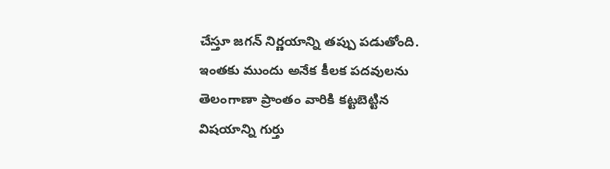చేస్తూ జగన్ నిర్ణయాన్ని తప్పు పడుతోంది. ఇంతకు ముందు అనేక కీలక పదవులను తెలంగాణా ప్రాంతం వారికి కట్టబెట్టిన విషయాన్ని గుర్తు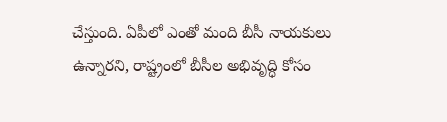చేస్తుంది. ఏపీలో ఎంతో మంది బీసీ నాయకులు ఉన్నారని, రాష్ట్రంలో బీసీల అభివృద్ధి కోసం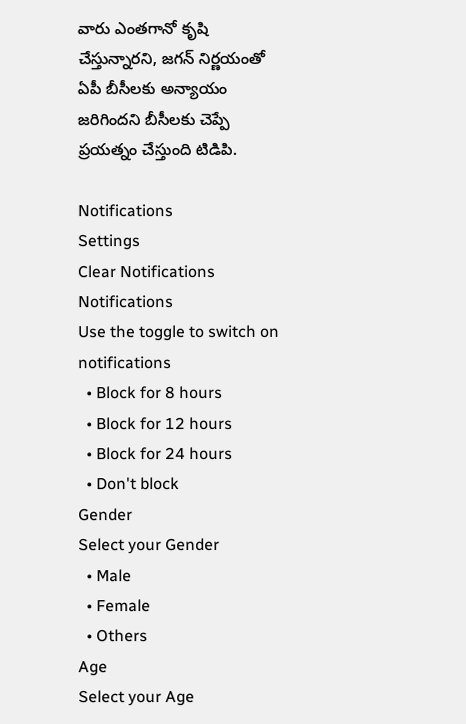వారు ఎంతగానో కృషి చేస్తున్నారని, జగన్ నిర్ణయంతో ఏపీ బీసీలకు అన్యాయం జరిగిందని బీసీలకు చెప్పే ప్రయత్నం చేస్తుంది టిడిపి.

Notifications
Settings
Clear Notifications
Notifications
Use the toggle to switch on notifications
  • Block for 8 hours
  • Block for 12 hours
  • Block for 24 hours
  • Don't block
Gender
Select your Gender
  • Male
  • Female
  • Others
Age
Select your Age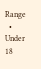Range
  • Under 18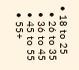• 18 to 25
  • 26 to 35
  • 36 to 45
  • 45 to 55
  • 55+